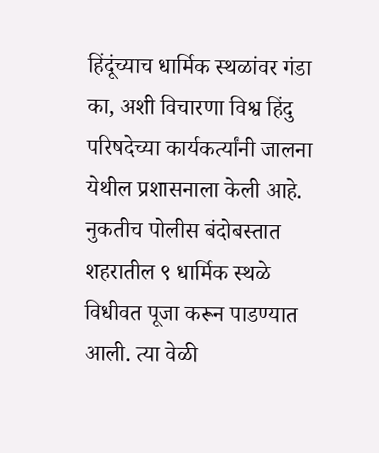हिंदूंच्याच धार्मिक स्थळांवर गंडा का, अशी विचारणा विश्व हिंदु परिषदेच्या कार्यकर्त्यांनी जालना येथील प्रशासनाला केली आहे. नुकतीच पोलीस बंदोबस्तात शहरातील ९ धार्मिक स्थळे विधीवत पूजा करून पाडण्यात आली. त्या वेळी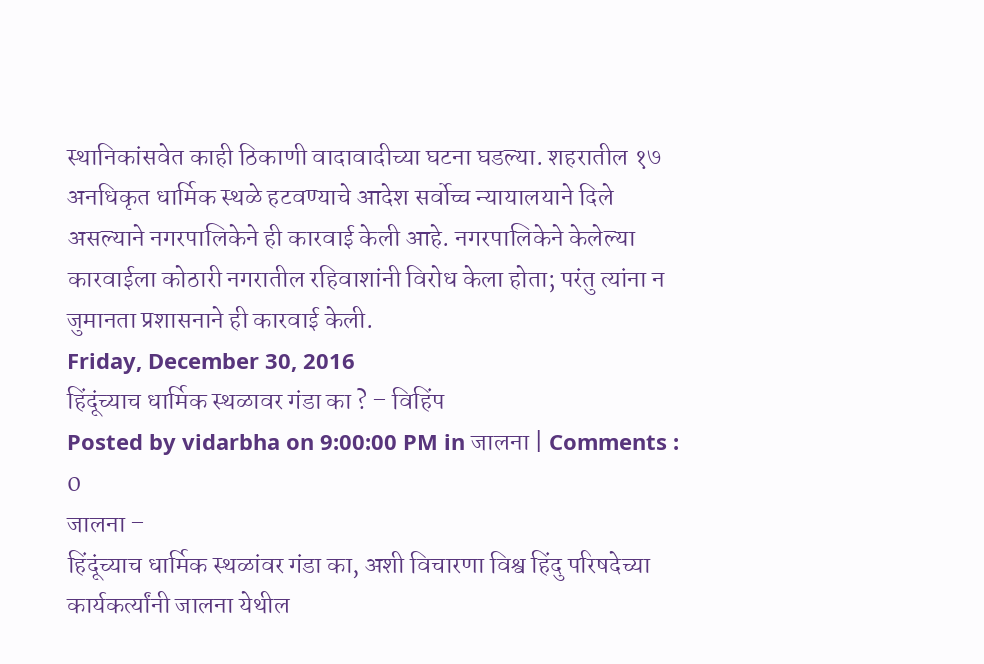स्थानिकांसवेत काही ठिकाणी वादावादीच्या घटना घडल्या. शहरातील १७ अनधिकृत धार्मिक स्थळे हटवण्याचे आदेश सर्वोच्च न्यायालयाने दिले असल्याने नगरपालिकेने ही कारवाई केली आहे. नगरपालिकेने केलेल्या कारवाईला कोठारी नगरातील रहिवाशांनी विरोध केला होता; परंतु त्यांना न जुमानता प्रशासनाने ही कारवाई केली.
Friday, December 30, 2016
हिंदूंच्याच धार्मिक स्थळावर गंडा का ? – विहिंप
Posted by vidarbha on 9:00:00 PM in जालना | Comments : 0
जालना –
हिंदूंच्याच धार्मिक स्थळांवर गंडा का, अशी विचारणा विश्व हिंदु परिषदेच्या कार्यकर्त्यांनी जालना येथील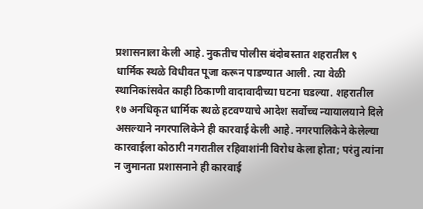प्रशासनाला केली आहे. नुकतीच पोलीस बंदोबस्तात शहरातील ९ धार्मिक स्थळे विधीवत पूजा करून पाडण्यात आली. त्या वेळी स्थानिकांसवेत काही ठिकाणी वादावादीच्या घटना घडल्या. शहरातील १७ अनधिकृत धार्मिक स्थळे हटवण्याचे आदेश सर्वोच्च न्यायालयाने दिले असल्याने नगरपालिकेने ही कारवाई केली आहे. नगरपालिकेने केलेल्या कारवाईला कोठारी नगरातील रहिवाशांनी विरोध केला होता; परंतु त्यांना न जुमानता प्रशासनाने ही कारवाई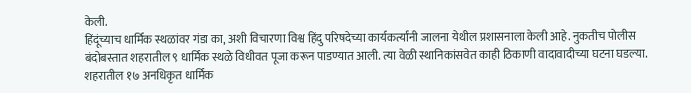केली.
हिंदूंच्याच धार्मिक स्थळांवर गंडा का, अशी विचारणा विश्व हिंदु परिषदेच्या कार्यकर्त्यांनी जालना येथील प्रशासनाला केली आहे. नुकतीच पोलीस बंदोबस्तात शहरातील ९ धार्मिक स्थळे विधीवत पूजा करून पाडण्यात आली. त्या वेळी स्थानिकांसवेत काही ठिकाणी वादावादीच्या घटना घडल्या. शहरातील १७ अनधिकृत धार्मिक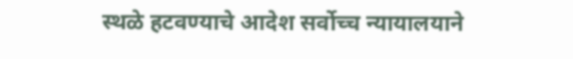स्थळे हटवण्याचे आदेश सर्वोच्च न्यायालयाने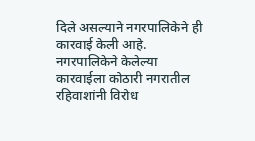दिले असल्याने नगरपालिकेने ही कारवाई केली आहे. नगरपालिकेने केलेल्या कारवाईला कोठारी नगरातील रहिवाशांनी विरोध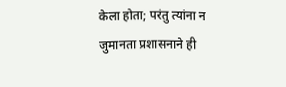केला होता; परंतु त्यांना न जुमानता प्रशासनाने ही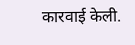कारवाई केली.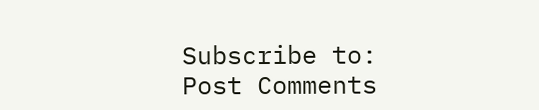Subscribe to:
Post Comments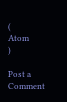(
Atom
)

Post a Comment